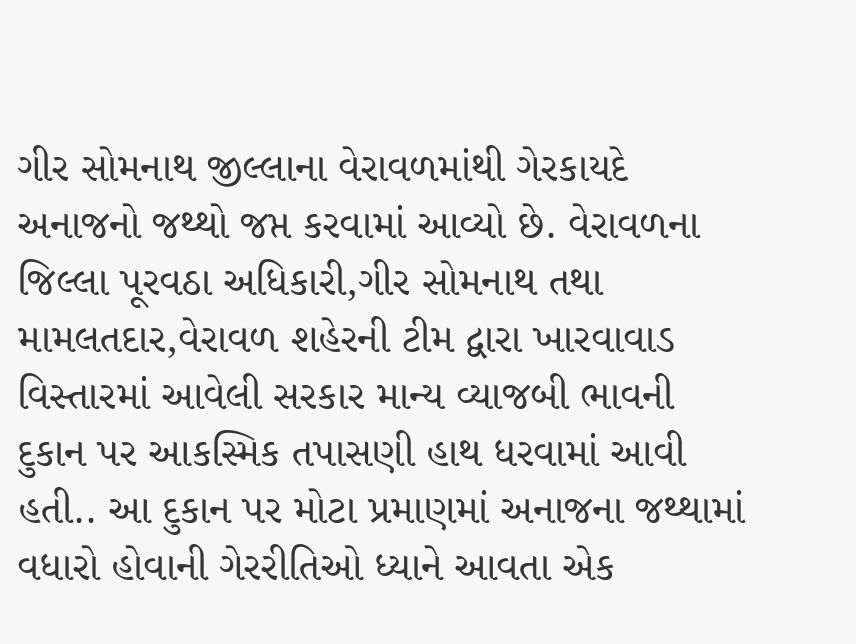ગીર સોમનાથ જીલ્લાના વેરાવળમાંથી ગેરકાયદે અનાજનો જથ્થો જપ્ત કરવામાં આવ્યો છે. વેરાવળના જિલ્લા પૂરવઠા અધિકારી,ગીર સોમનાથ તથા મામલતદાર,વેરાવળ શહેરની ટીમ દ્વારા ખારવાવાડ વિસ્તારમાં આવેલી સરકાર માન્ય વ્યાજબી ભાવની દુકાન પર આકસ્મિક તપાસણી હાથ ધરવામાં આવી હતી.. આ દુકાન પર મોટા પ્રમાણમાં અનાજના જથ્થામાં વધારો હોવાની ગેરરીતિઓ ધ્યાને આવતા એક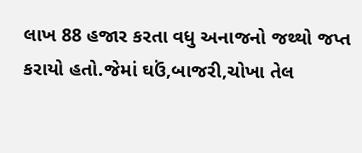લાખ 88 હજાર કરતા વધુ અનાજનો જથ્થો જપ્ત કરાયો હતો.જેમાં ઘઉં,બાજરી,ચોખા તેલ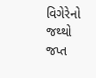વિગેરેનો જથ્થો જપ્ત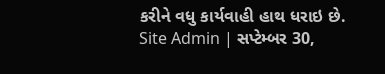કરીને વધુ કાર્યવાહી હાથ ધરાઇ છે.
Site Admin | સપ્ટેમ્બર 30,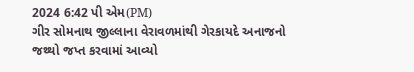2024 6:42 પી એમ(PM)
ગીર સોમનાથ જીલ્લાના વેરાવળમાંથી ગેરકાયદે અનાજનો જથ્થો જપ્ત કરવામાં આવ્યો